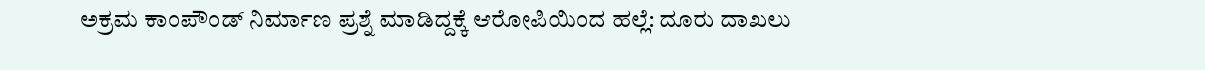ಅಕ್ರಮ ಕಾಂಪೌಂಡ್ ನಿರ್ಮಾಣ ಪ್ರಶ್ನೆ ಮಾಡಿದ್ದಕ್ಕೆ ಆರೋಪಿಯಿಂದ ಹಲ್ಲೆ: ದೂರು ದಾಖಲು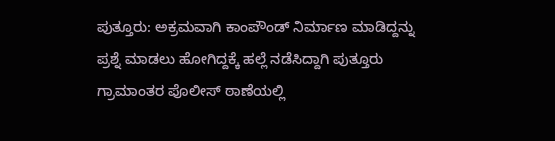ಪುತ್ತೂರು: ಅಕ್ರಮವಾಗಿ ಕಾಂಪೌಂಡ್ ನಿರ್ಮಾಣ ಮಾಡಿದ್ದನ್ನು ಪ್ರಶ್ನೆ ಮಾಡಲು ಹೋಗಿದ್ದಕ್ಕೆ ಹಲ್ಲೆ ನಡೆಸಿದ್ದಾಗಿ ಪುತ್ತೂರು ಗ್ರಾಮಾಂತರ ಪೊಲೀಸ್ ಠಾಣೆಯಲ್ಲಿ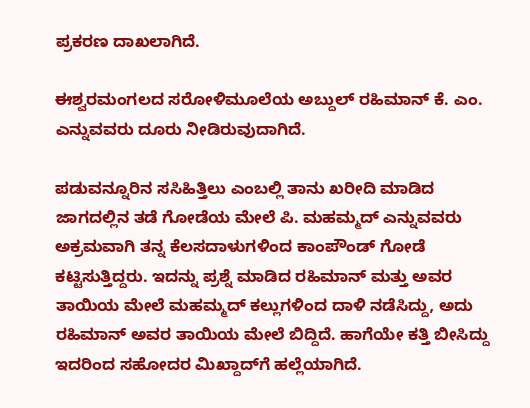ಪ್ರಕರಣ ದಾಖಲಾಗಿದೆ.

ಈಶ್ವರಮಂಗಲದ ಸರೋಳಿಮೂಲೆಯ ಅಬ್ದುಲ್ ರಹಿಮಾನ್ ಕೆ. ಎಂ. ಎನ್ನುವವರು ದೂರು ನೀಡಿರುವುದಾಗಿದೆ.

ಪಡುವನ್ನೂರಿನ ಸಸಿಹಿತ್ತಿಲು ಎಂಬಲ್ಲಿ ತಾನು ಖರೀದಿ ಮಾಡಿದ ಜಾಗದಲ್ಲಿನ ತಡೆ ಗೋಡೆಯ ಮೇಲೆ ಪಿ. ಮಹಮ್ಮದ್ ಎನ್ನುವವರು ಅಕ್ರಮವಾಗಿ ತನ್ನ ಕೆಲಸದಾಳುಗಳಿಂದ ಕಾಂಪೌಂಡ್ ಗೋಡೆ ಕಟ್ಟಿಸುತ್ತಿದ್ದರು. ಇದನ್ನು ಪ್ರಶ್ನೆ ಮಾಡಿದ ರಹಿಮಾನ್ ಮತ್ತು ಅವರ ತಾಯಿಯ ಮೇಲೆ ಮಹಮ್ಮದ್ ಕಲ್ಲುಗಳಿಂದ ದಾಳಿ ನಡೆಸಿದ್ದು, ಅದು ರಹಿಮಾನ್ ಅವರ ತಾಯಿಯ ಮೇಲೆ ಬಿದ್ದಿದೆ. ಹಾಗೆಯೇ ಕತ್ತಿ ಬೀಸಿದ್ದು ಇದರಿಂದ ಸಹೋದರ ಮಿಖ್ದಾದ್‌ಗೆ ಹಲ್ಲೆಯಾಗಿದೆ.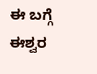ಈ ಬಗ್ಗೆ ಈಶ್ವರ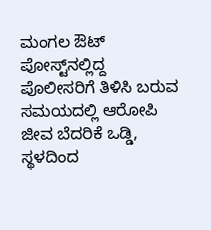ಮಂಗಲ ಔಟ್‌ ಪೋಸ್ಟ್‌ನಲ್ಲಿದ್ದ ಪೊಲೀಸರಿಗೆ ತಿಳಿಸಿ ಬರುವ ಸಮಯದಲ್ಲಿ ಆರೋಪಿ ಜೀವ ಬೆದರಿಕೆ ಒಡ್ಡಿ, ಸ್ಥಳದಿಂದ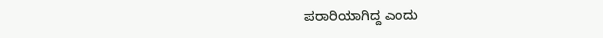ಪರಾರಿಯಾಗಿದ್ದ ಎಂದು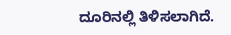ದೂರಿನಲ್ಲಿ ‌ತಿಳಿಸಲಾಗಿದೆ.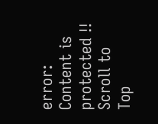error: Content is protected !!
Scroll to Top